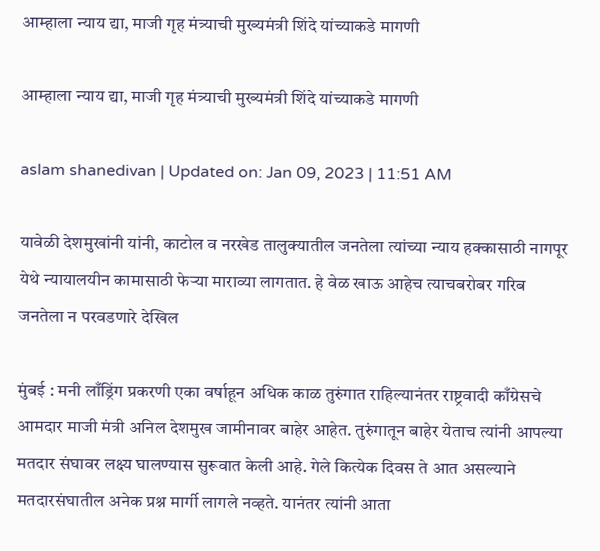आम्हाला न्याय द्या, माजी गृह मंत्र्याची मुख्यमंत्री शिंदे यांच्याकडे मागणी

आम्हाला न्याय द्या, माजी गृह मंत्र्याची मुख्यमंत्री शिंदे यांच्याकडे मागणी

aslam shanedivan | Updated on: Jan 09, 2023 | 11:51 AM

यावेळी देशमुखांनी यांनी, काटोल व नरखेड तालुक्यातील जनतेला त्यांच्या न्याय हक्कासाठी नागपूर येथे न्यायालयीन कामासाठी फेऱ्या माराव्या लागतात. हे वेळ खाऊ आहेच त्याचबरोबर गरिब जनतेला न परवडणारे देखिल

मुंबई : मनी लाँड्रिंग प्रकरणी एका वर्षाहून अधिक काळ तुरुंगात राहिल्यानंतर राष्ट्रवादी काँग्रेसचे आमदार माजी मंत्री अनिल देशमुख जामीनावर बाहेर आहेत. तुरुंगातून बाहेर येताच त्यांनी आपल्या मतदार संघावर लक्ष्य घालण्यास सुरूवात केली आहे. गेले कित्येक दिवस ते आत असल्याने मतदारसंघातील अनेक प्रश्न मार्गी लागले नव्हते. यानंतर त्यांनी आता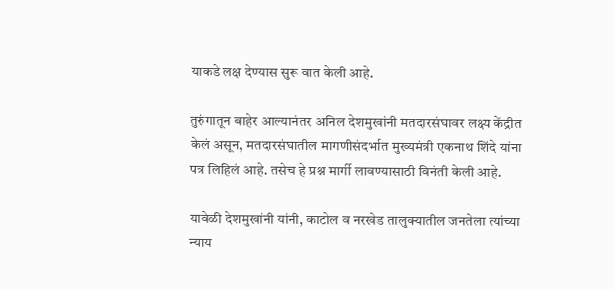याकडे लक्ष देण्यास सुरू वात केली आहे.

तुरुंगातून बाहेर आल्यानंतर अनिल देशमुखांनी मतदारसंघावर लक्ष्य केंद्रीत केलं असून, मतदारसंघातील मागणीसंदर्भात मुख्यमंत्री एकनाथ शिंदे यांना पत्र लिहिलं आहे. तसेच हे प्रश्न मार्गी लावण्यासाठी विनंती केली आहे.

यावेळी देशमुखांनी यांनी, काटोल व नरखेड तालुक्यातील जनतेला त्यांच्या न्याय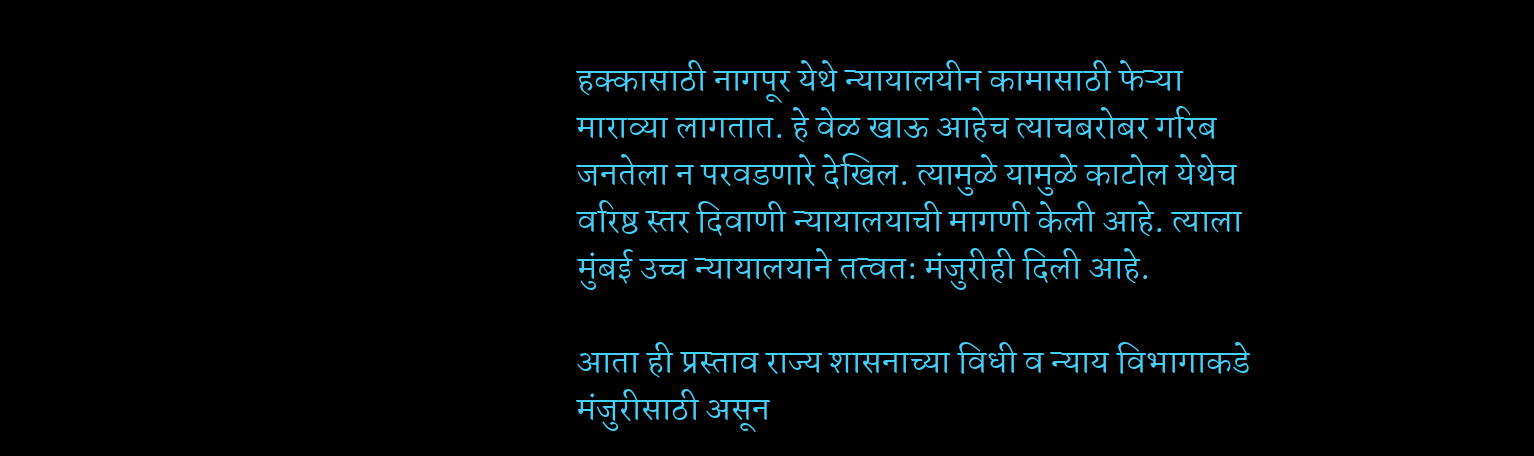हक्कासाठी नागपूर येथे न्यायालयीन कामासाठी फेऱ्या माराव्या लागतात. हे वेळ खाऊ आहेच त्याचबरोबर गरिब जनतेला न परवडणारे देखिल. त्यामुळे यामुळे काटोल येथेच वरिष्ठ स्तर दिवाणी न्यायालयाची मागणी केली आहे. त्याला मुंबई उच्च न्यायालयाने तत्वत: मंजुरीही दिली आहे.

आता ही प्रस्ताव राज्य शासनाच्या विधी व न्याय विभागाकडे मंजुरीसाठी असून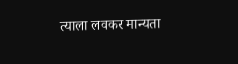त्याला लवकर मान्यता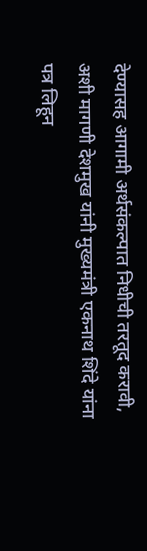देण्यासह आगामी अर्थसंकल्पात निधीची तरतूद करावी, अशी मागणी देशमुख यांनी मुख्यमंत्री एकनाथ शिंदे यांना पत्र लिहून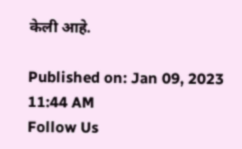केली आहे.

Published on: Jan 09, 2023 11:44 AM
Follow Us